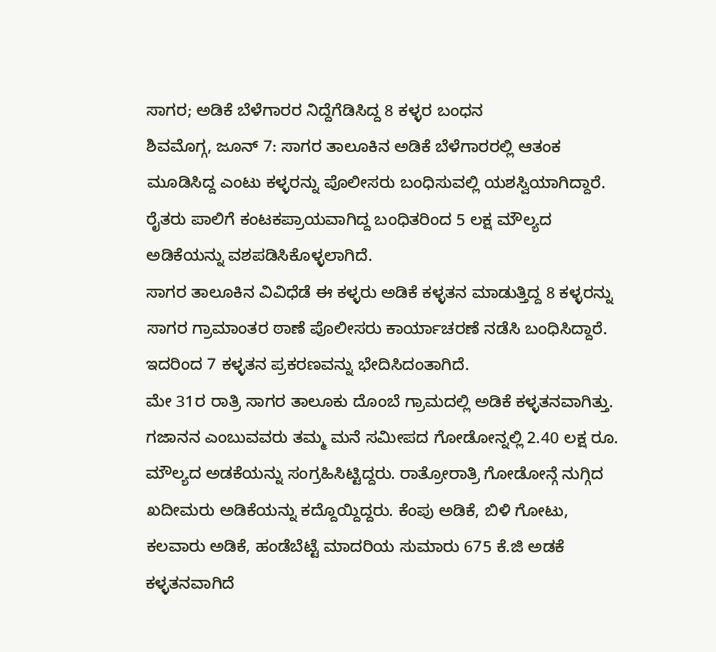ಸಾಗರ; ಅಡಿಕೆ ಬೆಳೆಗಾರರ ನಿದ್ದೆಗೆಡಿಸಿದ್ದ 8 ಕಳ್ಳರ ಬಂಧನ
ಶಿವಮೊಗ್ಗ, ಜೂನ್ 7: ಸಾಗರ ತಾಲೂಕಿನ ಅಡಿಕೆ ಬೆಳೆಗಾರರಲ್ಲಿ ಆತಂಕ ಮೂಡಿಸಿದ್ದ ಎಂಟು ಕಳ್ಳರನ್ನು ಪೊಲೀಸರು ಬಂಧಿಸುವಲ್ಲಿ ಯಶಸ್ವಿಯಾಗಿದ್ದಾರೆ. ರೈತರು ಪಾಲಿಗೆ ಕಂಟಕಪ್ರಾಯವಾಗಿದ್ದ ಬಂಧಿತರಿಂದ 5 ಲಕ್ಷ ಮೌಲ್ಯದ ಅಡಿಕೆಯನ್ನು ವಶಪಡಿಸಿಕೊಳ್ಳಲಾಗಿದೆ.
ಸಾಗರ ತಾಲೂಕಿನ ವಿವಿಧೆಡೆ ಈ ಕಳ್ಳರು ಅಡಿಕೆ ಕಳ್ಳತನ ಮಾಡುತ್ತಿದ್ದ 8 ಕಳ್ಳರನ್ನು ಸಾಗರ ಗ್ರಾಮಾಂತರ ಠಾಣೆ ಪೊಲೀಸರು ಕಾರ್ಯಾಚರಣೆ ನಡೆಸಿ ಬಂಧಿಸಿದ್ದಾರೆ. ಇದರಿಂದ 7 ಕಳ್ಳತನ ಪ್ರಕರಣವನ್ನು ಭೇದಿಸಿದಂತಾಗಿದೆ.
ಮೇ 31ರ ರಾತ್ರಿ ಸಾಗರ ತಾಲೂಕು ದೊಂಬೆ ಗ್ರಾಮದಲ್ಲಿ ಅಡಿಕೆ ಕಳ್ಳತನವಾಗಿತ್ತು. ಗಜಾನನ ಎಂಬುವವರು ತಮ್ಮ ಮನೆ ಸಮೀಪದ ಗೋಡೋನ್ನಲ್ಲಿ 2.40 ಲಕ್ಷ ರೂ. ಮೌಲ್ಯದ ಅಡಕೆಯನ್ನು ಸಂಗ್ರಹಿಸಿಟ್ಟಿದ್ದರು. ರಾತ್ರೋರಾತ್ರಿ ಗೋಡೋನ್ಗೆ ನುಗ್ಗಿದ ಖದೀಮರು ಅಡಿಕೆಯನ್ನು ಕದ್ದೊಯ್ದಿದ್ದರು. ಕೆಂಪು ಅಡಿಕೆ, ಬಿಳಿ ಗೋಟು, ಕಲವಾರು ಅಡಿಕೆ, ಹಂಡೆಬೆಟ್ಟೆ ಮಾದರಿಯ ಸುಮಾರು 675 ಕೆ.ಜಿ ಅಡಕೆ ಕಳ್ಳತನವಾಗಿದೆ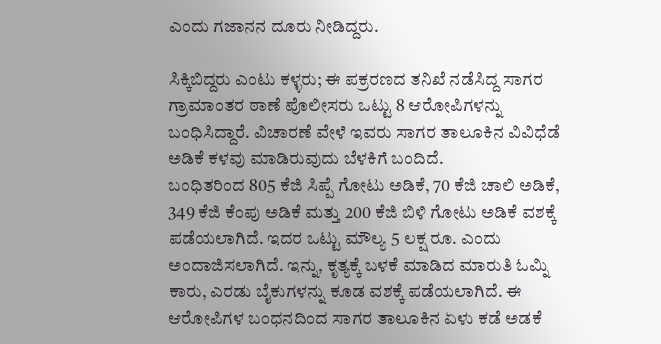ಎಂದು ಗಜಾನನ ದೂರು ನೀಡಿದ್ದರು.

ಸಿಕ್ಕಿಬಿದ್ದರು ಎಂಟು ಕಳ್ಳರು; ಈ ಪಕ್ರರಣದ ತನಿಖೆ ನಡೆಸಿದ್ದ ಸಾಗರ ಗ್ರಾಮಾಂತರ ಠಾಣೆ ಪೊಲೀಸರು ಒಟ್ಟು 8 ಆರೋಪಿಗಳನ್ನು ಬಂಧಿಸಿದ್ದಾರೆ. ವಿಚಾರಣೆ ವೇಳೆ ಇವರು ಸಾಗರ ತಾಲೂಕಿನ ವಿವಿಧೆಡೆ ಅಡಿಕೆ ಕಳವು ಮಾಡಿರುವುದು ಬೆಳಕಿಗೆ ಬಂದಿದೆ.
ಬಂಧಿತರಿಂದ 805 ಕೆಜಿ ಸಿಪ್ಪೆ ಗೋಟು ಅಡಿಕೆ, 70 ಕೆಜಿ ಚಾಲಿ ಅಡಿಕೆ, 349 ಕೆಜಿ ಕೆಂಪು ಅಡಿಕೆ ಮತ್ತು 200 ಕೆಜಿ ಬಿಳಿ ಗೋಟು ಅಡಿಕೆ ವಶಕ್ಕೆ ಪಡೆಯಲಾಗಿದೆ. ಇದರ ಒಟ್ಟು ಮೌಲ್ಯ 5 ಲಕ್ಷ ರೂ. ಎಂದು ಅಂದಾಜಿಸಲಾಗಿದೆ. ಇನ್ನು, ಕೃತ್ಯಕ್ಕೆ ಬಳಕೆ ಮಾಡಿದ ಮಾರುತಿ ಓಮ್ನಿ ಕಾರು, ಎರಡು ಬೈಕುಗಳನ್ನು ಕೂಡ ವಶಕ್ಕೆ ಪಡೆಯಲಾಗಿದೆ. ಈ ಆರೋಪಿಗಳ ಬಂಧನದಿಂದ ಸಾಗರ ತಾಲೂಕಿನ ಏಳು ಕಡೆ ಅಡಕೆ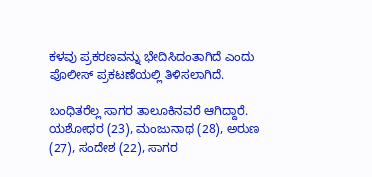ಕಳವು ಪ್ರಕರಣವನ್ನು ಭೇದಿಸಿದಂತಾಗಿದೆ ಎಂದು ಪೊಲೀಸ್ ಪ್ರಕಟಣೆಯಲ್ಲಿ ತಿಳಿಸಲಾಗಿದೆ.

ಬಂಧಿತರೆಲ್ಲ ಸಾಗರ ತಾಲೂಕಿನವರೆ ಆಗಿದ್ದಾರೆ. ಯಶೋಧರ (23), ಮಂಜುನಾಥ (28), ಅರುಣ (27), ಸಂದೇಶ (22), ಸಾಗರ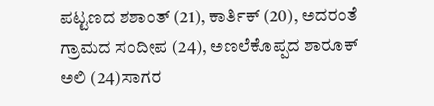ಪಟ್ಟಣದ ಶಶಾಂತ್ (21), ಕಾರ್ತಿಕ್ (20), ಅದರಂತೆ ಗ್ರಾಮದ ಸಂದೀಪ (24), ಅಣಲೆಕೊಪ್ಪದ ಶಾರೂಕ್ ಅಲಿ (24)ಸಾಗರ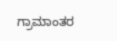ಗ್ರಾಮಾಂತರ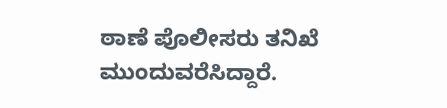ಠಾಣೆ ಪೊಲೀಸರು ತನಿಖೆ ಮುಂದುವರೆಸಿದ್ದಾರೆ.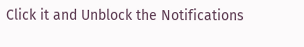Click it and Unblock the Notifications